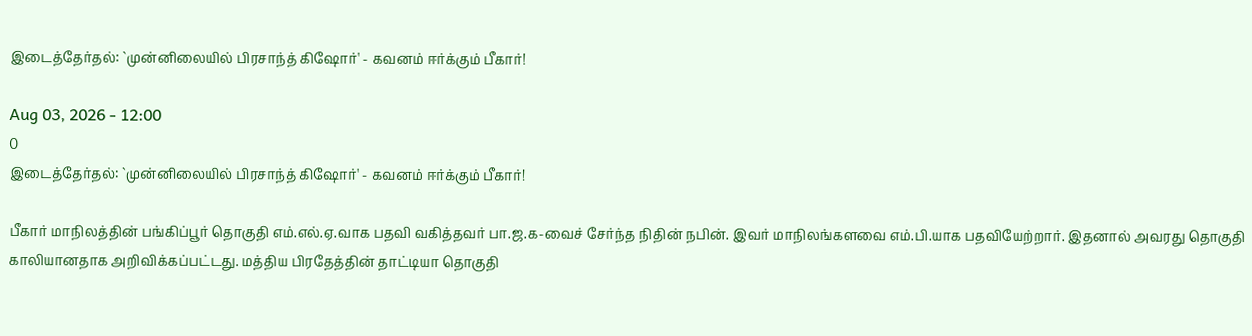இடைத்தேர்தல்: `முன்னிலையில் பிரசாந்த் கிஷோர்' - கவனம் ஈர்க்கும் பீகார்!

Aug 03, 2026 - 12:00
0
இடைத்தேர்தல்: `முன்னிலையில் பிரசாந்த் கிஷோர்' - கவனம் ஈர்க்கும் பீகார்!

பீகார் மாநிலத்தின் பங்கிப்பூர் தொகுதி எம்.எல்.ஏ.வாக பதவி வகித்தவர் பா.ஜ.க-வைச் சேர்ந்த நிதின் நபின். இவர் மாநிலங்களவை எம்.பி.யாக பதவியேற்றார். இதனால் அவரது தொகுதி காலியானதாக அறிவிக்கப்பட்டது. மத்திய பிரதேத்தின் தாட்டியா தொகுதி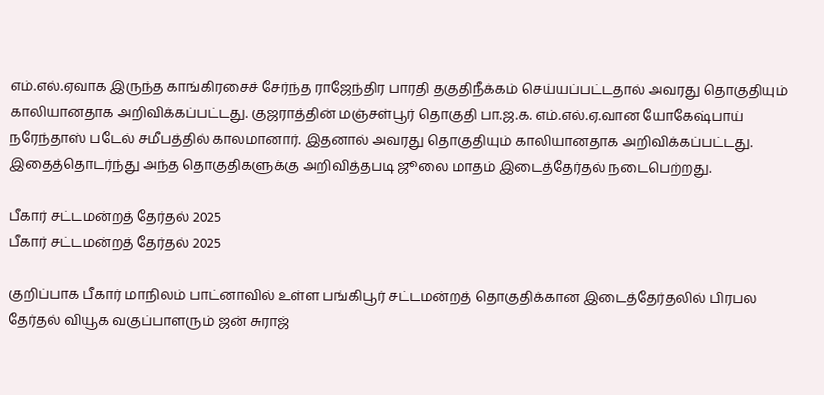எம்.எல்.ஏவாக இருந்த காங்கிரசைச் சேர்ந்த ராஜேந்திர பாரதி தகுதிநீக்கம் செய்யப்பட்டதால் அவரது தொகுதியும் காலியானதாக அறிவிக்கப்பட்டது. குஜராத்தின் மஞ்சள்பூர் தொகுதி பா.ஜ.க. எம்.எல்.ஏ.வான யோகேஷ்பாய் நரேந்தாஸ் படேல் சமீபத்தில் காலமானார். இதனால் அவரது தொகுதியும் காலியானதாக அறிவிக்கப்பட்டது. இதைத்தொடர்ந்து அந்த தொகுதிகளுக்கு அறிவித்தபடி ஜூலை மாதம் இடைத்தேர்தல் நடைபெற்றது.

பீகார் சட்டமன்றத் தேர்தல் 2025
பீகார் சட்டமன்றத் தேர்தல் 2025

குறிப்பாக பீகார் மாநிலம் பாட்னாவில் உள்ள பங்கிபூர் சட்டமன்றத் தொகுதிக்கான இடைத்தேர்தலில் பிரபல தேர்தல் வியூக வகுப்பாளரும் ஜன் சுராஜ்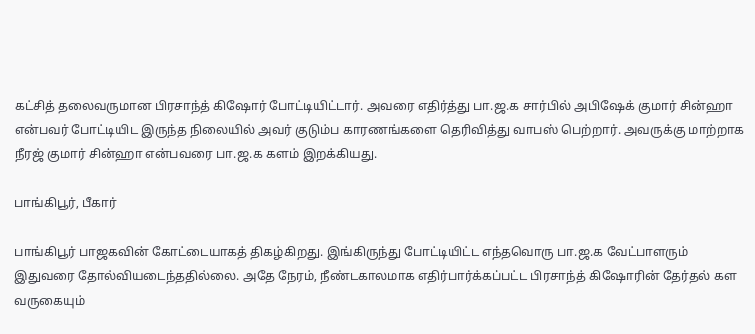கட்சித் தலைவருமான பிரசாந்த் கிஷோர் போட்டியிட்டார். அவரை எதிர்த்து பா.ஜ.க சார்பில் அபிஷேக் குமார் சின்ஹா என்பவர் போட்டியிட இருந்த நிலையில் அவர் குடும்ப காரணங்களை தெரிவித்து வாபஸ் பெற்றார். அவருக்கு மாற்றாக நீரஜ் குமார் சின்ஹா என்பவரை பா.ஜ.க களம் இறக்கியது.

பாங்கிபூர், பீகார்

பாங்கிபூர் பாஜகவின் கோட்டையாகத் திகழ்கிறது. இங்கிருந்து போட்டியிட்ட எந்தவொரு பா.ஜ.க வேட்பாளரும் இதுவரை தோல்வியடைந்ததில்லை. அதே நேரம், நீண்டகாலமாக எதிர்பார்க்கப்பட்ட பிரசாந்த் கிஷோரின் தேர்தல் கள வருகையும்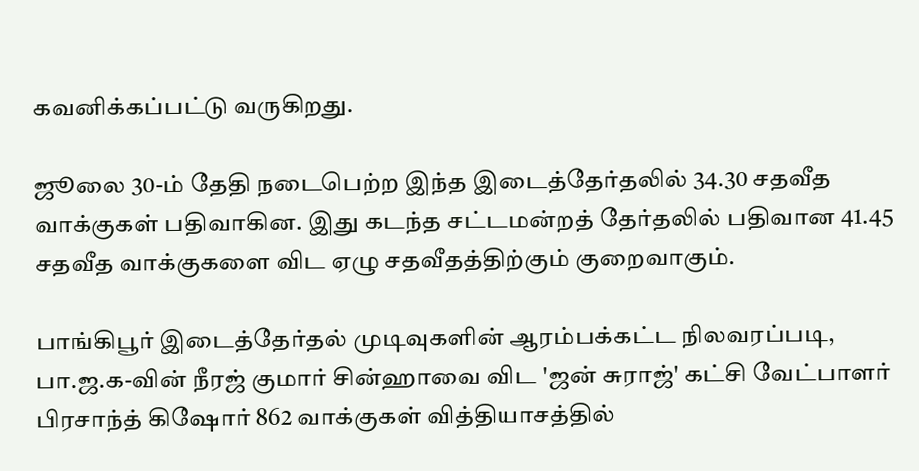கவனிக்கப்பட்டு வருகிறது.

ஜூலை 30-ம் தேதி நடைபெற்ற இந்த இடைத்தேர்தலில் 34.30 சதவீத வாக்குகள் பதிவாகின. இது கடந்த சட்டமன்றத் தேர்தலில் பதிவான 41.45 சதவீத வாக்குகளை விட ஏழு சதவீதத்திற்கும் குறைவாகும்.

பாங்கிபூர் இடைத்தேர்தல் முடிவுகளின் ஆரம்பக்கட்ட நிலவரப்படி, பா.ஜ.க-வின் நீரஜ் குமார் சின்ஹாவை விட 'ஜன் சுராஜ்' கட்சி வேட்பாளர் பிரசாந்த் கிஷோர் 862 வாக்குகள் வித்தியாசத்தில்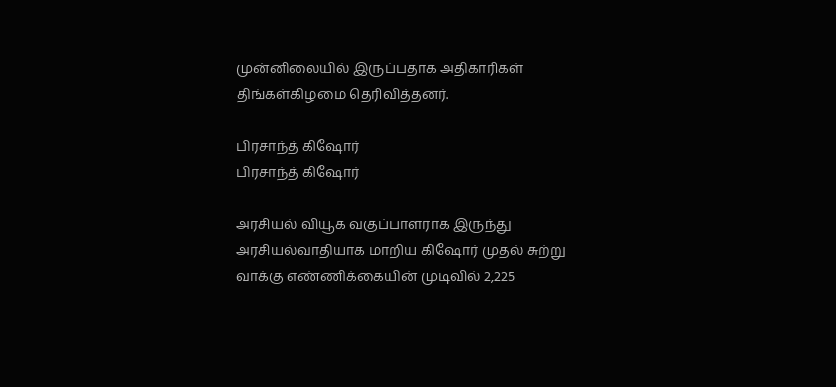முன்னிலையில் இருப்பதாக அதிகாரிகள் திங்கள்கிழமை தெரிவித்தனர்.

பிரசாந்த் கிஷோர்
பிரசாந்த் கிஷோர்

அரசியல் வியூக வகுப்பாளராக இருந்து அரசியல்வாதியாக மாறிய கிஷோர் முதல் சுற்று வாக்கு எண்ணிக்கையின் முடிவில் 2,225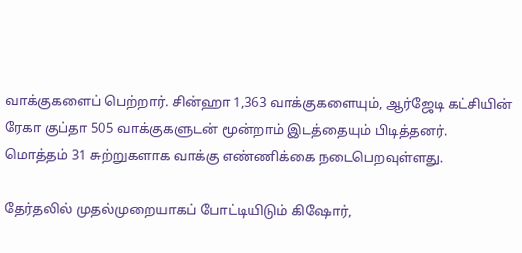வாக்குகளைப் பெற்றார். சின்ஹா 1,363 வாக்குகளையும், ஆர்ஜேடி கட்சியின் ரேகா குப்தா 505 வாக்குகளுடன் மூன்றாம் இடத்தையும் பிடித்தனர். மொத்தம் 31 சுற்றுகளாக வாக்கு எண்ணிக்கை நடைபெறவுள்ளது.

தேர்தலில் முதல்முறையாகப் போட்டியிடும் கிஷோர்,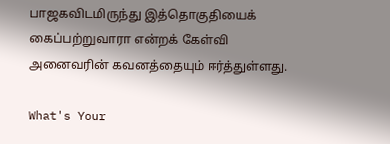பாஜகவிடமிருந்து இத்தொகுதியைக் கைப்பற்றுவாரா என்றக் கேள்வி அனைவரின் கவனத்தையும் ஈர்த்துள்ளது.

What's Your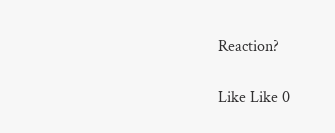Reaction?

Like Like 0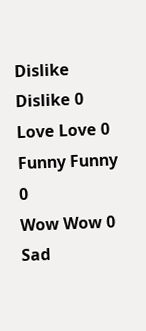Dislike Dislike 0
Love Love 0
Funny Funny 0
Wow Wow 0
Sad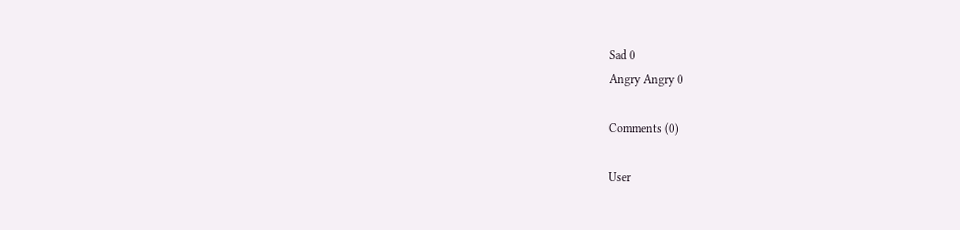Sad 0
Angry Angry 0

Comments (0)

User